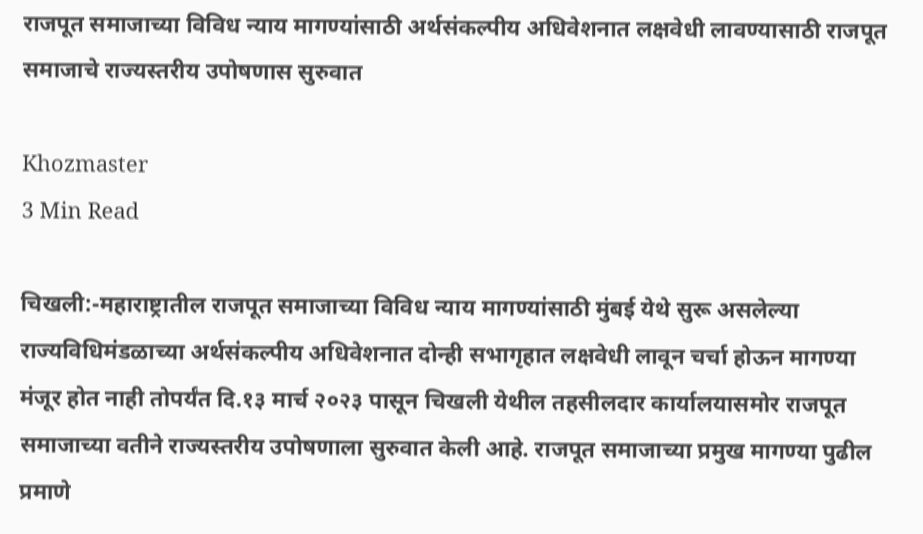राजपूत समाजाच्या विविध न्याय मागण्यांसाठी अर्थसंकल्पीय अधिवेशनात लक्षवेधी लावण्यासाठी राजपूत समाजाचे राज्यस्तरीय उपोषणास सुरुवात

Khozmaster
3 Min Read

चिखली:-महाराष्ट्रातील राजपूत समाजाच्या विविध न्याय मागण्यांसाठी मुंबई येथे सुरू असलेल्या राज्यविधिमंडळाच्या अर्थसंकल्पीय अधिवेशनात दोन्ही सभागृहात लक्षवेधी लावून चर्चा होऊन मागण्या मंजूर होत नाही तोपर्यंत दि.१३ मार्च २०२३ पासून चिखली येथील तहसीलदार कार्यालयासमोर राजपूत समाजाच्या वतीने राज्यस्तरीय उपोषणाला सुरुवात केली आहे. राजपूत समाजाच्या प्रमुख मागण्या पुढील प्रमाणे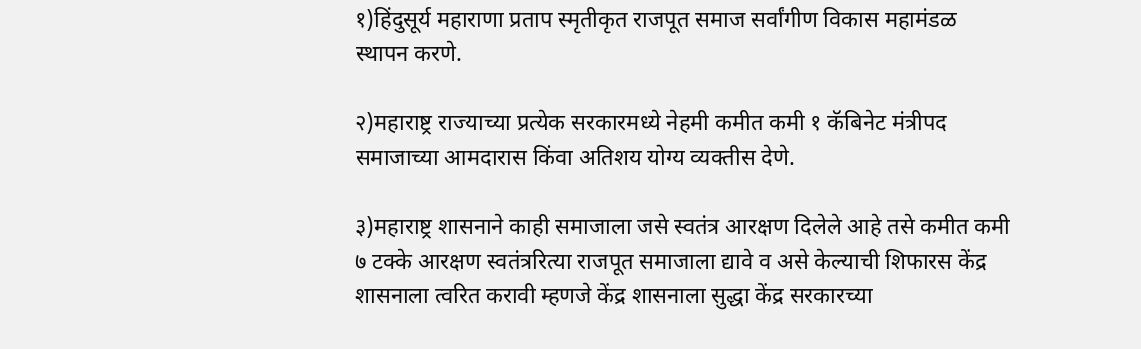१)हिंदुसूर्य महाराणा प्रताप स्मृतीकृत राजपूत समाज सर्वांगीण विकास महामंडळ स्थापन करणे.

२)महाराष्ट्र राज्याच्या प्रत्येक सरकारमध्ये नेहमी कमीत कमी १ कॅबिनेट मंत्रीपद समाजाच्या आमदारास किंवा अतिशय योग्य व्यक्तीस देणे.

३)महाराष्ट्र शासनाने काही समाजाला जसे स्वतंत्र आरक्षण दिलेले आहे तसे कमीत कमी ७ टक्के आरक्षण स्वतंत्ररित्या राजपूत समाजाला द्यावे व असे केल्याची शिफारस केंद्र शासनाला त्वरित करावी म्हणजे केंद्र शासनाला सुद्धा केंद्र सरकारच्या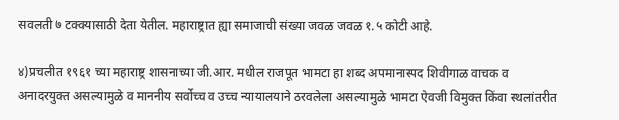सवलती ७ टक्क्यासाठी देता येतील. महाराष्ट्रात ह्या समाजाची संख्या जवळ जवळ १.५ कोटी आहे.

४)प्रचलीत १९६१ च्या महाराष्ट्र शासनाच्या जी.आर. मधील राजपूत भामटा हा शब्द अपमानास्पद शिवीगाळ वाचक व अनादरयुक्त असल्यामुळे व माननीय सर्वोच्च व उच्च न्यायालयाने ठरवलेला असल्यामुळे भामटा ऐवजी विमुक्त किंवा स्थलांतरीत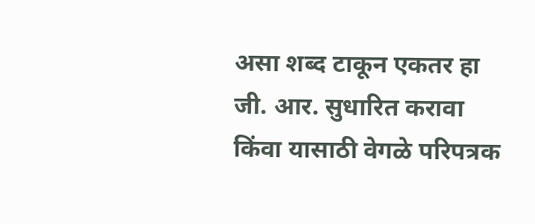असा शब्द टाकून एकतर हा जी. आर. सुधारित करावा किंवा यासाठी वेगळे परिपत्रक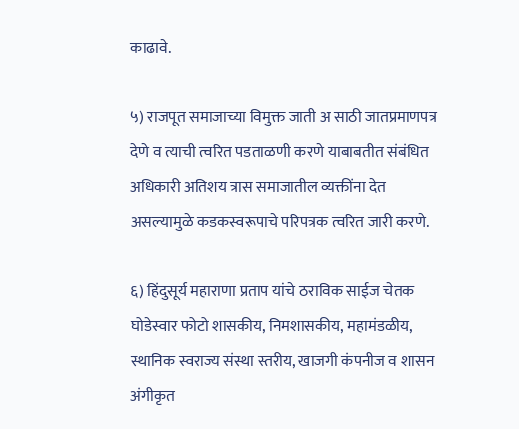काढावे.

५) राजपूत समाजाच्या विमुक्त जाती अ साठी जातप्रमाणपत्र देणे व त्याची त्वरित पडताळणी करणे याबाबतीत संबंधित अधिकारी अतिशय त्रास समाजातील व्यक्तींना देत असल्यामुळे कडकस्वरूपाचे परिपत्रक त्वरित जारी करणे.

६) हिंदुसूर्य महाराणा प्रताप यांचे ठराविक साईज चेतक घोडेस्वार फोटो शासकीय, निमशासकीय, महामंडळीय, स्थानिक स्वराज्य संस्था स्तरीय, खाजगी कंपनीज व शासन अंगीकृत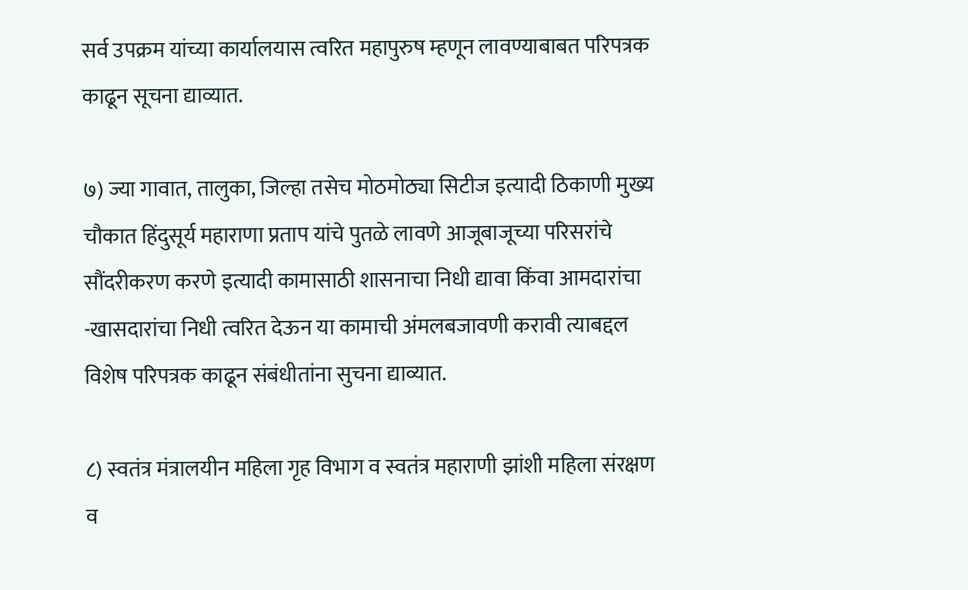सर्व उपक्रम यांच्या कार्यालयास त्वरित महापुरुष म्हणून लावण्याबाबत परिपत्रक काढून सूचना द्याव्यात.

७) ज्या गावात, तालुका, जिल्हा तसेच मोठमोठ्या सिटीज इत्यादी ठिकाणी मुख्य चौकात हिंदुसूर्य महाराणा प्रताप यांचे पुतळे लावणे आजूबाजूच्या परिसरांचे सौंदरीकरण करणे इत्यादी कामासाठी शासनाचा निधी द्यावा किंवा आमदारांचा -खासदारांचा निधी त्वरित देऊन या कामाची अंमलबजावणी करावी त्याबद्दल विशेष परिपत्रक काढून संबंधीतांना सुचना द्याव्यात.

८) स्वतंत्र मंत्रालयीन महिला गृह विभाग व स्वतंत्र महाराणी झांशी महिला संरक्षण व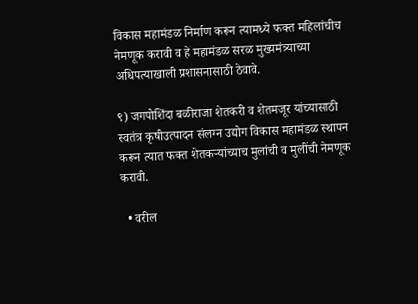विकास महामंडळ निर्माण करून त्यामध्ये फक्त महिलांचीच नेमणूक करावी व हे महामंडळ सरळ मुख्यमंत्र्याच्या अधिपत्याखाली प्रशासनासाठी ठेवावे.

९) जगपोशिंदा बळीराजा शेतकरी व शेतमजूर यांच्यासाठी स्वतंत्र कृषीउत्पादन संलग्न उद्योग विकास महामंडळ स्थापन करून त्यात फक्त शेतकऱ्यांच्याच मुलांची व मुलींची नेमणूक करावी.

  • वरील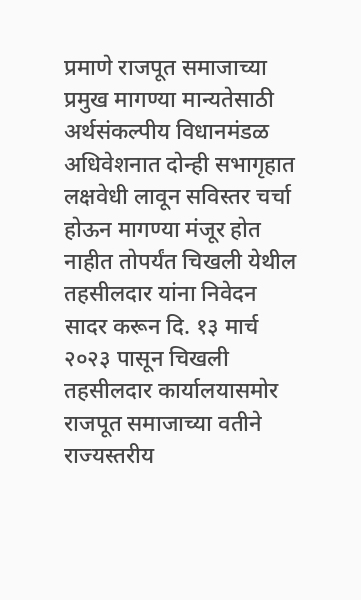प्रमाणे राजपूत समाजाच्या प्रमुख मागण्या मान्यतेसाठी अर्थसंकल्पीय विधानमंडळ अधिवेशनात दोन्ही सभागृहात लक्षवेधी लावून सविस्तर चर्चा होऊन मागण्या मंजूर होत नाहीत तोपर्यंत चिखली येथील तहसीलदार यांना निवेदन सादर करून दि. १३ मार्च २०२३ पासून चिखली तहसीलदार कार्यालयासमोर राजपूत समाजाच्या वतीने राज्यस्तरीय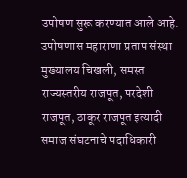उपोषण सुरू करण्यात आले आहे. उपोषणास महाराणा प्रताप संस्था मुख्यालय चिखली, समस्त राज्यस्तरीय राजपूत, परदेशी राजपूत, ठाकूर राजपूत इत्यादी समाज संघटनाचे पदाधिकारी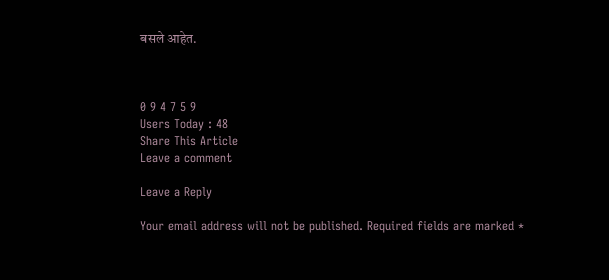बसले आहेत.



0 9 4 7 5 9
Users Today : 48
Share This Article
Leave a comment

Leave a Reply

Your email address will not be published. Required fields are marked *